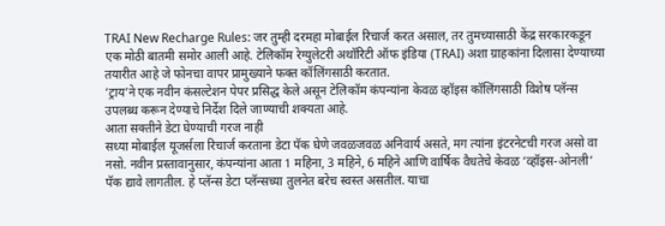TRAI New Recharge Rules: जर तुम्ही दरमहा मोबाईल रिचार्ज करत असाल, तर तुमच्यासाठी केंद्र सरकारकडून एक मोठी बातमी समोर आली आहे. टेलिकॉम रेग्युलेटरी अथॉरिटी ऑफ इंडिया (TRAI) अशा ग्राहकांना दिलासा देण्याच्या तयारीत आहे जे फोनचा वापर प्रामुख्याने फक्त कॉलिंगसाठी करतात.
‘ट्राय’ने एक नवीन कंसल्टेशन पेपर प्रसिद्ध केले असून टेलिकॉम कंपन्यांना केवळ व्हॉइस कॉलिंगसाठी विशेष प्लॅन्स उपलब्ध करून देण्याचे निर्देश दिले जाण्याची शक्यता आहे.
आता सक्तीने डेटा घेण्याची गरज नाही
सध्या मोबाईल यूजर्सला रिचार्ज करताना डेटा पॅक घेणे जवळजवळ अनिवार्य असते, मग त्यांना इंटरनेटची गरज असो वा नसो. नवीन प्रस्तावानुसार, कंपन्यांना आता 1 महिना, 3 महिने, 6 महिने आणि वार्षिक वैधतेचे केवळ ‘व्हॉइस-ओनली’ पॅक द्यावे लागतील. हे प्लॅन्स डेटा प्लॅन्सच्या तुलनेत बरेच स्वस्त असतील. याचा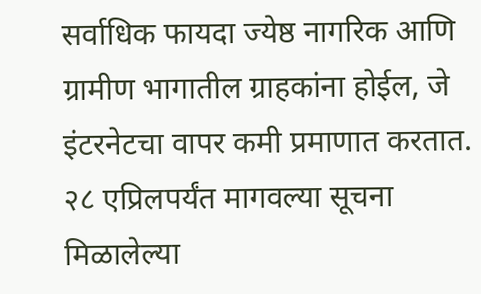सर्वाधिक फायदा ज्येष्ठ नागरिक आणि ग्रामीण भागातील ग्राहकांना होईल, जे इंटरनेटचा वापर कमी प्रमाणात करतात.
२८ एप्रिलपर्यंत मागवल्या सूचना
मिळालेल्या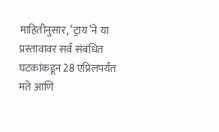माहितीनुसार, ‘ट्राय’ने या प्रस्तावावर सर्व संबंधित घटकांकडून 28 एप्रिलपर्यंत मते आणि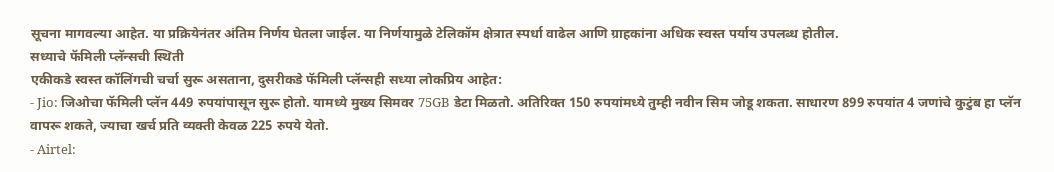सूचना मागवल्या आहेत. या प्रक्रियेनंतर अंतिम निर्णय घेतला जाईल. या निर्णयामुळे टेलिकॉम क्षेत्रात स्पर्धा वाढेल आणि ग्राहकांना अधिक स्वस्त पर्याय उपलब्ध होतील.
सध्याचे फॅमिली प्लॅन्सची स्थिती
एकीकडे स्वस्त कॉलिंगची चर्चा सुरू असताना, दुसरीकडे फॅमिली प्लॅन्सही सध्या लोकप्रिय आहेत:
- Jio: जिओचा फॅमिली प्लॅन 449 रुपयांपासून सुरू होतो. यामध्ये मुख्य सिमवर 75GB डेटा मिळतो. अतिरिक्त 150 रुपयांमध्ये तुम्ही नवीन सिम जोडू शकता. साधारण 899 रुपयांत 4 जणांचे कुटुंब हा प्लॅन वापरू शकते, ज्याचा खर्च प्रति व्यक्ती केवळ 225 रुपये येतो.
- Airtel: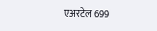एअरटेल 699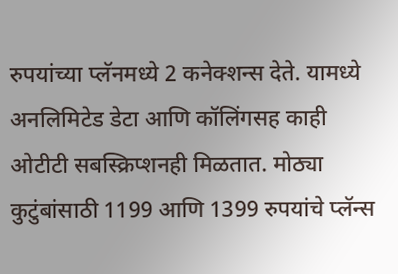रुपयांच्या प्लॅनमध्ये 2 कनेक्शन्स देते. यामध्ये अनलिमिटेड डेटा आणि कॉलिंगसह काही ओटीटी सबस्क्रिप्शनही मिळतात. मोठ्या कुटुंबांसाठी 1199 आणि 1399 रुपयांचे प्लॅन्स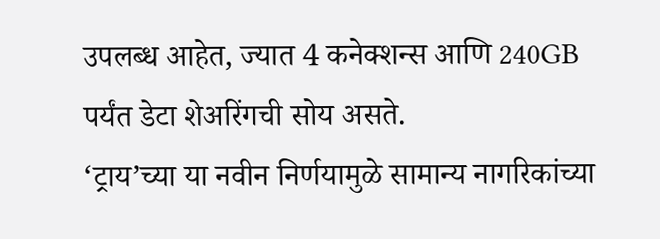उपलब्ध आहेत, ज्यात 4 कनेक्शन्स आणि 240GB पर्यंत डेटा शेअरिंगची सोय असते.
‘ट्राय’च्या या नवीन निर्णयामुळे सामान्य नागरिकांच्या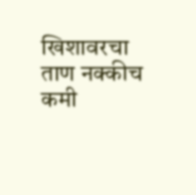खिशावरचा ताण नक्कीच कमी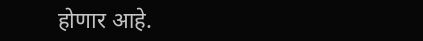होणार आहे.